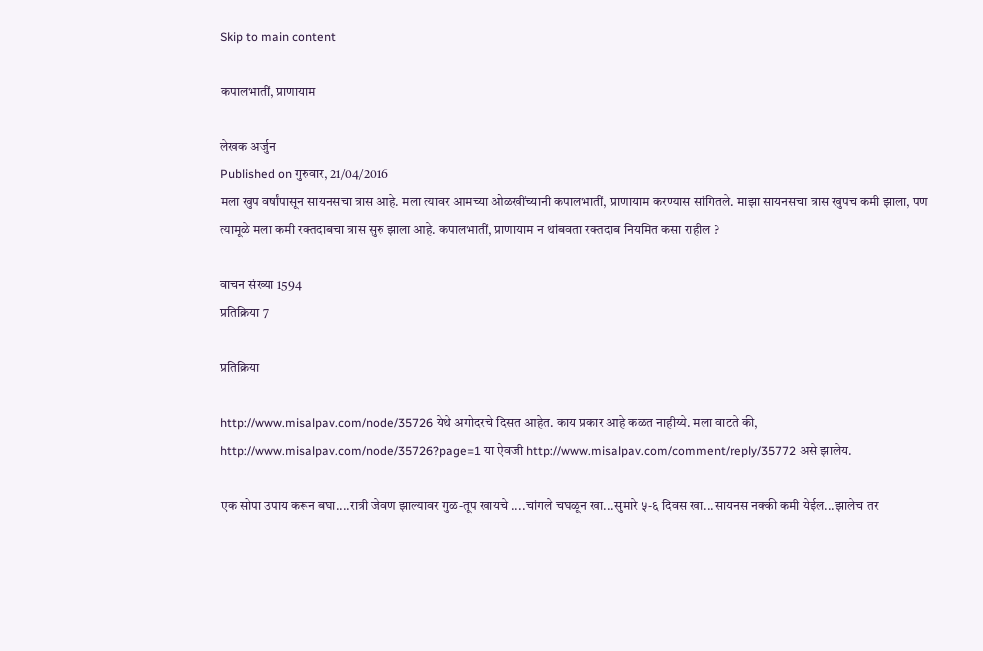Skip to main content

कपालभातीं, प्राणायाम

लेखक अर्जुन
Published on गुरुवार, 21/04/2016
मला खुप वर्षांपासून सायनसचा त्रास आहे. मला त्यावर आमच्या ओळखींच्यानी कपालभातीं, प्राणायाम करण्यास सांगितले. माझा सायनसचा त्रास खुपच कमी झाला, पण त्यामूळे मला कमी रक्तदाबचा त्रास सुरु झाला आहे. कपालभातीं, प्राणायाम न थांबवता रक्तदाब नियमित कसा राहील ?

वाचन संख्या 1594
प्रतिक्रिया 7

प्रतिक्रिया

http://www.misalpav.com/node/35726 येथे अगोदरचे दिसत आहेत. काय प्रकार आहे कळत नाहीय्ये. मला वाटते की, http://www.misalpav.com/node/35726?page=1 या ऐवजी http://www.misalpav.com/comment/reply/35772 असे झालेय.

एक सोपा उपाय करून बघा....रात्री जेवण झाल्यावर गुळ-तूप खायचे ....चांगले चघळून खा...सुमारे ५-६ दिवस खा...सायनस नक्की कमी येईल...झालेच तर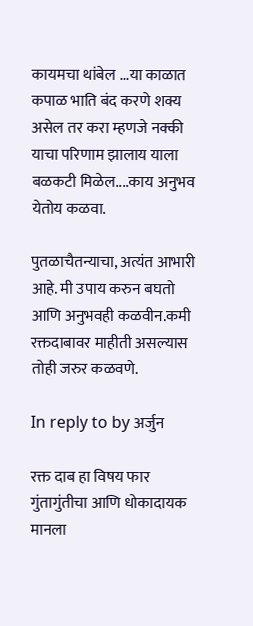कायमचा थांबेल ...या काळात कपाळ भाति बंद करणे शक्य असेल तर करा म्हणजे नक्की याचा परिणाम झालाय याला बळकटी मिळेल....काय अनुभव येतोय कळवा.

पुतळाचैतन्याचा, अत्यंत आभारी आहे. मी उपाय करुन बघतो आणि अनुभवही कळवीन.कमी रक्तदाबावर माहीती असल्यास तोही जरुर कळवणे.

In reply to by अर्जुन

रक्त दाब हा विषय फार गुंतागुंतीचा आणि धोकादायक मानला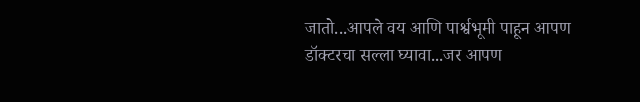जातो...आपले वय आणि पार्श्वभूमी पाहून आपण डॉक्टरचा सल्ला घ्यावा...जर आपण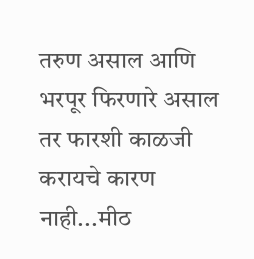तरुण असाल आणि भरपूर फिरणारे असाल तर फारशी काळजी करायचे कारण नाही...मीठ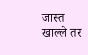जास्त खाल्ले तर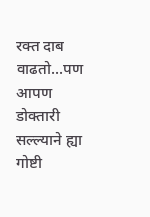रक्त दाब वाढतो...पण आपण डोक्तारी सल्ल्याने ह्या गोष्टी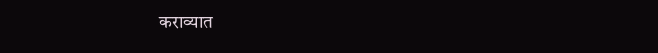कराव्यात